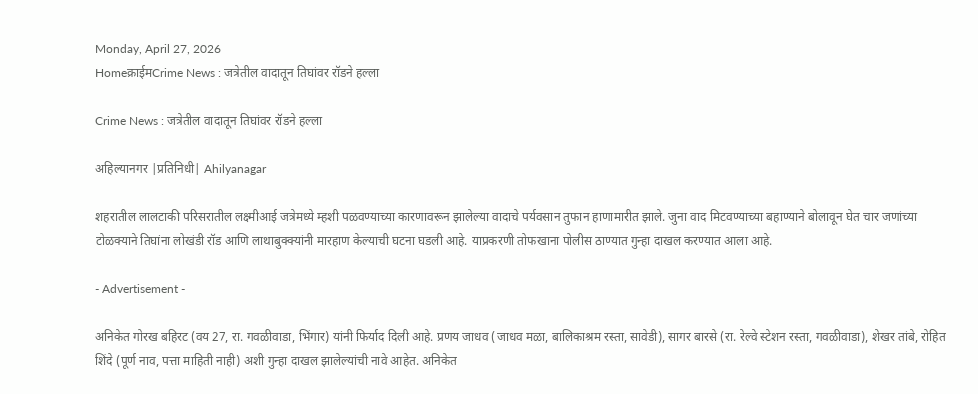Monday, April 27, 2026
Homeक्राईमCrime News : जत्रेतील वादातून तिघांवर रॉडने हल्ला

Crime News : जत्रेतील वादातून तिघांवर रॉडने हल्ला

अहिल्यानगर |प्रतिनिधी| Ahilyanagar

शहरातील लालटाकी परिसरातील लक्ष्मीआई जत्रेमध्ये म्हशी पळवण्याच्या कारणावरून झालेल्या वादाचे पर्यवसान तुफान हाणामारीत झाले. जुना वाद मिटवण्याच्या बहाण्याने बोलावून घेत चार जणांच्या टोळक्याने तिघांना लोखंडी रॉड आणि लाथाबुक्क्यांनी मारहाण केल्याची घटना घडली आहे. याप्रकरणी तोफखाना पोलीस ठाण्यात गुन्हा दाखल करण्यात आला आहे.

- Advertisement -

अनिकेत गोरख बहिरट (वय 27, रा. गवळीवाडा, भिंगार) यांनी फिर्याद दिली आहे. प्रणय जाधव (जाधव मळा, बालिकाश्रम रस्ता, सावेडी), सागर बारसे (रा. रेल्वे स्टेशन रस्ता, गवळीवाडा), शेखर तांबे, रोहित शिंदे (पूर्ण नाव, पत्ता माहिती नाही) अशी गुन्हा दाखल झालेल्यांची नावे आहेत. अनिकेत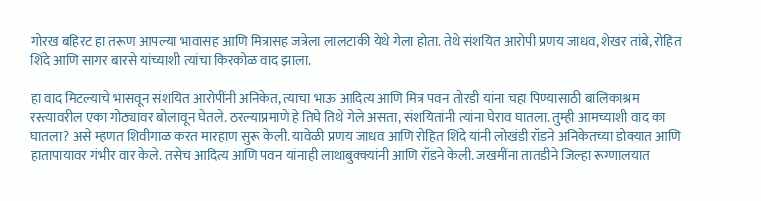गोरख बहिरट हा तरूण आपल्या भावासह आणि मित्रासह जत्रेला लालटाकी येथे गेला होता. तेथे संशयित आरोपी प्रणय जाधव, शेखर तांबे, रोहित शिंदे आणि सागर बारसे यांच्याशी त्यांचा किरकोळ वाद झाला.

हा वाद मिटल्याचे भासवून संशयित आरोपींनी अनिकेत, त्याचा भाऊ आदित्य आणि मित्र पवन तोरडी यांना चहा पिण्यासाठी बालिकाश्रम रस्त्यावरील एका गोठ्यावर बोलावून घेतले. ठरल्याप्रमाणे हे तिघे तिथे गेले असता, संशयितांनी त्यांना घेराव घातला. तुम्ही आमच्याशी वाद का घातला? असे म्हणत शिवीगाळ करत मारहाण सुरू केली. यावेळी प्रणय जाधव आणि रोहित शिंदे यांनी लोखंडी रॉडने अनिकेतच्या डोक्यात आणि हातापायावर गंभीर वार केले. तसेच आदित्य आणि पवन यांनाही लाथाबुक्क्यांनी आणि रॉडने केली. जखमींना तातडीने जिल्हा रूग्णालयात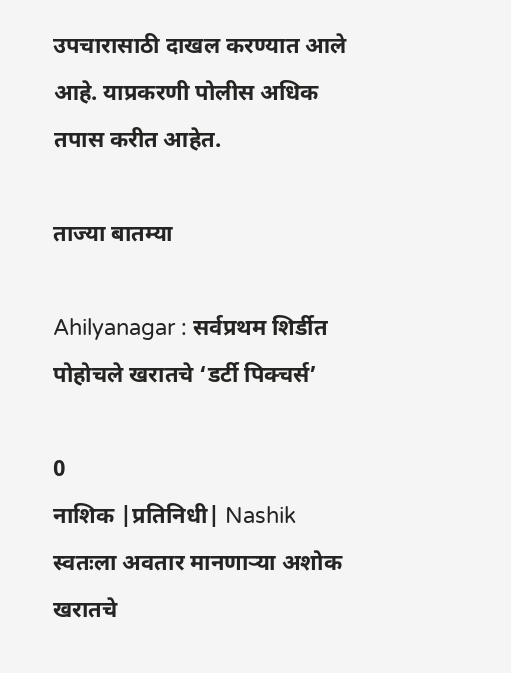उपचारासाठी दाखल करण्यात आले आहे. याप्रकरणी पोलीस अधिक तपास करीत आहेत.

ताज्या बातम्या

Ahilyanagar : सर्वप्रथम शिर्डीत पोहोचले खरातचे ‘डर्टी पिक्चर्स’

0
नाशिक |प्रतिनिधी| Nashik स्वतःला अवतार मानणार्‍या अशोक खरातचे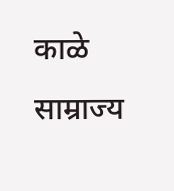काळे साम्राज्य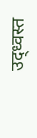उद्ध्वस्त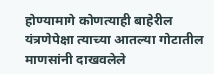होण्यामागे कोणत्याही बाहेरील यंत्रणेपेक्षा त्याच्या आतल्या गोटातील माणसांनी दाखवलेले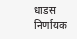धाडस निर्णायक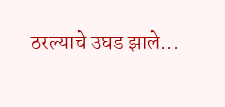ठरल्याचे उघड झाले...